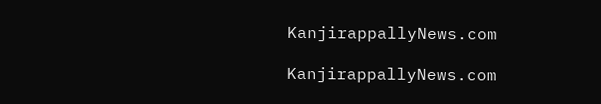KanjirappallyNews.com

KanjirappallyNews.com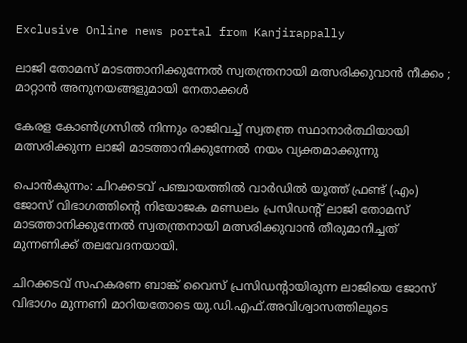Exclusive Online news portal from Kanjirappally

ലാജി തോമസ് മാടത്താനിക്കുന്നേൽ സ്വതന്ത്രനായി മത്സരിക്കുവാൻ നീക്കം ; മാറ്റാൻ അനുനയങ്ങളുമായി നേതാക്കൾ

കേരള കോൺഗ്രസിൽ നിന്നും രാജിവച്ച് സ്വതന്ത്ര സ്ഥാനാർത്ഥിയായി മത്സരിക്കുന്ന ലാജി മാടത്താനിക്കുന്നേൽ നയം വ്യക്തമാക്കുന്നു

പൊൻകുന്നം: ചിറക്കടവ് പഞ്ചായത്തിൽ വാർഡിൽ യൂത്ത് ഫ്രണ്ട് (എം) ജോസ് വിഭാഗത്തിന്റെ നിയോജക മണ്ഡലം പ്രസിഡന്റ് ലാജി തോമസ് മാടത്താനിക്കുന്നേൽ സ്വതന്ത്രനായി മത്സരിക്കുവാൻ തീരുമാനിച്ചത് മുന്നണിക്ക് തലവേദനയായി.

ചിറക്കടവ് സഹകരണ ബാങ്ക് വൈസ് പ്രസിഡന്റായിരുന്ന ലാജിയെ ജോസ് വിഭാഗം മുന്നണി മാറിയതോടെ യു.ഡി.എഫ്.അവിശ്വാസത്തിലൂടെ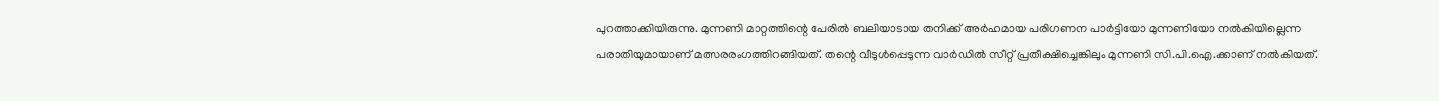പുറത്താക്കിയിരുന്നു. മുന്നണി മാറ്റത്തിന്റെ പേരിൽ ബലിയാടായ തനിക്ക് അർഹമായ പരിഗണന പാർട്ടിയോ മുന്നണിയോ നൽകിയില്ലെന്ന പരാതിയുമായാണ് മത്സരരംഗത്തിറങ്ങിയത്. തന്റെ വീടുൾപ്പെടുന്ന വാർഡിൽ സീറ്റ് പ്രതീക്ഷിച്ചെങ്കിലും മുന്നണി സി.പി.ഐ.ക്കാണ് നൽകിയത്.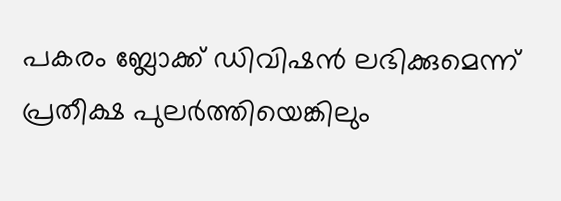പകരം ബ്ലോക്ക് ഡിവിഷൻ ലഭിക്കുമെന്ന് പ്രതീക്ഷ പുലർത്തിയെങ്കിലും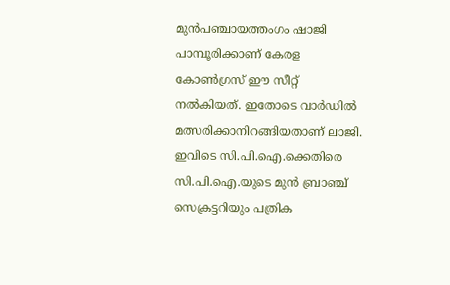മുൻപഞ്ചായത്തംഗം ഷാജി പാമ്പൂരിക്കാണ് കേരള കോൺഗ്രസ് ഈ സീറ്റ് നൽകിയത്. ഇതോടെ വാർഡിൽ മത്സരിക്കാനിറങ്ങിയതാണ് ലാജി. ഇവിടെ സി.പി.ഐ.ക്കെതിരെ സി.പി.ഐ.യുടെ മുൻ ബ്രാഞ്ച് സെക്രട്ടറിയും പത്രിക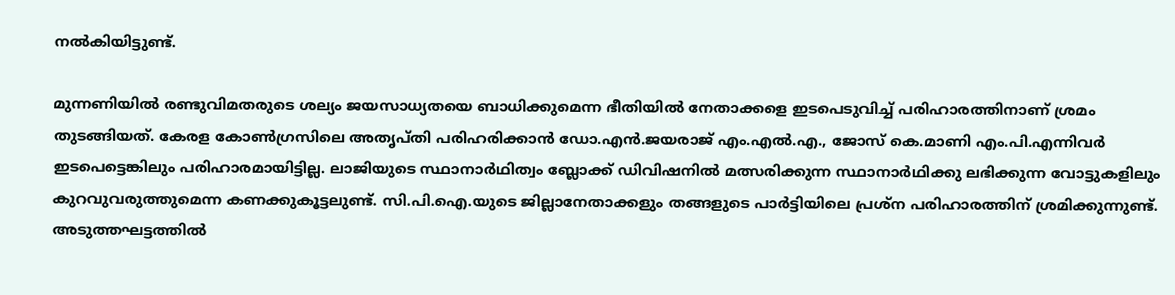നൽകിയിട്ടുണ്ട്.

മുന്നണിയിൽ രണ്ടുവിമതരുടെ ശല്യം ജയസാധ്യതയെ ബാധിക്കുമെന്ന ഭീതിയിൽ നേതാക്കളെ ഇടപെടുവിച്ച് പരിഹാരത്തിനാണ് ശ്രമം തുടങ്ങിയത്. കേരള കോൺഗ്രസിലെ അതൃപ്തി പരിഹരിക്കാൻ ഡോ.എൻ.ജയരാജ് എം.എൽ.എ., ജോസ് കെ.മാണി എം.പി.എന്നിവർ ഇടപെട്ടെങ്കിലും പരിഹാരമായിട്ടില്ല. ലാജിയുടെ സ്ഥാനാർഥിത്വം ബ്ലോക്ക് ഡിവിഷനിൽ മത്സരിക്കുന്ന സ്ഥാനാർഥിക്കു ലഭിക്കുന്ന വോട്ടുകളിലും കുറവുവരുത്തുമെന്ന കണക്കുകൂട്ടലുണ്ട്. സി.പി.ഐ.യുടെ ജില്ലാനേതാക്കളും തങ്ങളുടെ പാർട്ടിയിലെ പ്രശ്‌ന പരിഹാരത്തിന് ശ്രമിക്കുന്നുണ്ട്. അടുത്തഘട്ടത്തിൽ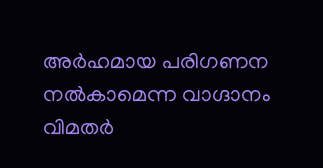അർഹമായ പരിഗണന നൽകാമെന്ന വാഗ്ദാനം വിമതർ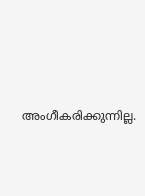അംഗീകരിക്കുന്നില്ല.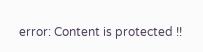error: Content is protected !!